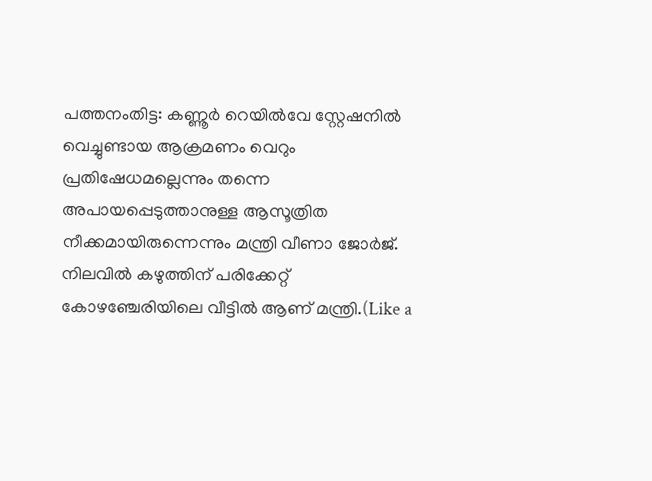പത്തനംതിട്ട: കണ്ണൂർ റെയിൽവേ സ്റ്റേഷനിൽ വെച്ചുണ്ടായ ആക്രമണം വെറും പ്രതിഷേധമല്ലെന്നും തന്നെ അപായപ്പെടുത്താനുള്ള ആസൂത്രിത നീക്കമായിരുന്നെന്നും മന്ത്രി വീണാ ജോർജ്. നിലവിൽ കഴുത്തിന് പരിക്കേറ്റ് കോഴഞ്ചേരിയിലെ വീട്ടിൽ ആണ് മന്ത്രി.(Like a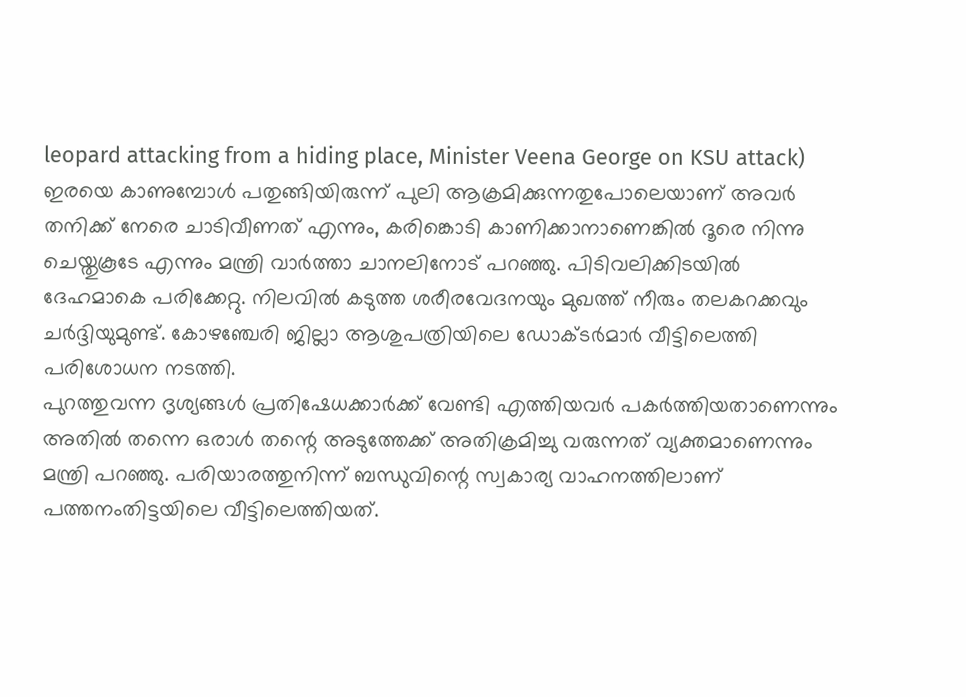leopard attacking from a hiding place, Minister Veena George on KSU attack)
ഇരയെ കാണുമ്പോൾ പതുങ്ങിയിരുന്ന് പുലി ആക്രമിക്കുന്നതുപോലെയാണ് അവർ തനിക്ക് നേരെ ചാടിവീണത് എന്നും, കരിങ്കൊടി കാണിക്കാനാണെങ്കിൽ ദൂരെ നിന്നു ചെയ്തുകൂടേ എന്നും മന്ത്രി വാർത്താ ചാനലിനോട് പറഞ്ഞു. പിടിവലിക്കിടയിൽ ദേഹമാകെ പരിക്കേറ്റു. നിലവിൽ കടുത്ത ശരീരവേദനയും മുഖത്ത് നീരും തലകറക്കവും ചർദ്ദിയുമുണ്ട്. കോഴഞ്ചേരി ജില്ലാ ആശുപത്രിയിലെ ഡോക്ടർമാർ വീട്ടിലെത്തി പരിശോധന നടത്തി.
പുറത്തുവന്ന ദൃശ്യങ്ങൾ പ്രതിഷേധക്കാർക്ക് വേണ്ടി എത്തിയവർ പകർത്തിയതാണെന്നും അതിൽ തന്നെ ഒരാൾ തന്റെ അടുത്തേക്ക് അതിക്രമിച്ചു വരുന്നത് വ്യക്തമാണെന്നും മന്ത്രി പറഞ്ഞു. പരിയാരത്തുനിന്ന് ബന്ധുവിന്റെ സ്വകാര്യ വാഹനത്തിലാണ് പത്തനംതിട്ടയിലെ വീട്ടിലെത്തിയത്.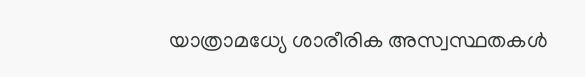യാത്രാമധ്യേ ശാരീരിക അസ്വസ്ഥതകൾ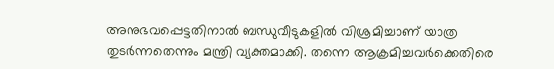അനുഭവപ്പെട്ടതിനാൽ ബന്ധുവീടുകളിൽ വിശ്രമിച്ചാണ് യാത്ര തുടർന്നതെന്നും മന്ത്രി വ്യക്തമാക്കി. തന്നെ ആക്രമിച്ചവർക്കെതിരെ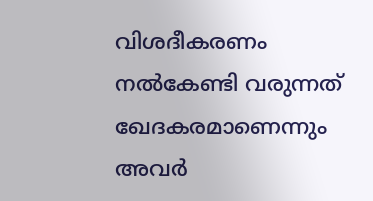വിശദീകരണം നൽകേണ്ടി വരുന്നത് ഖേദകരമാണെന്നും അവർ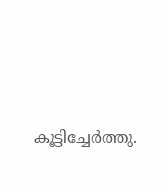കൂട്ടിച്ചേർത്തു.